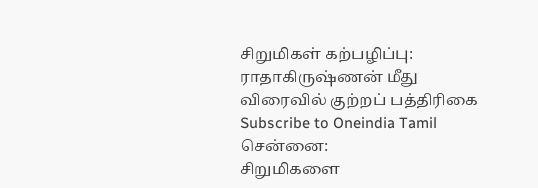சிறுமிகள் கற்பழிப்பு: ராதாகிருஷ்ணன் மீது விரைவில் குற்றப் பத்திரிகை
Subscribe to Oneindia Tamil
சென்னை:
சிறுமிகளை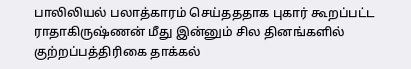பாலிலியல் பலாத்காரம் செய்தததாக புகார் கூறப்பட்ட ராதாகிருஷ்ணன் மீது இன்னும் சில தினங்களில் குற்றப்பத்திரிகை தாக்கல்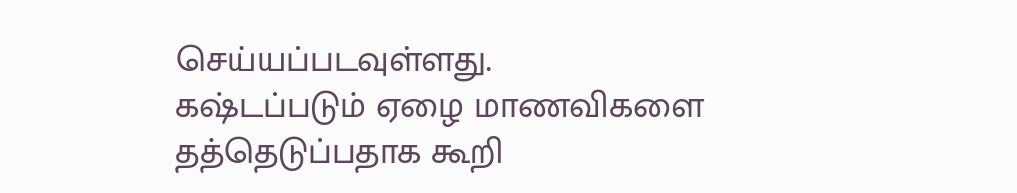செய்யப்படவுள்ளது.
கஷ்டப்படும் ஏழை மாணவிகளை தத்தெடுப்பதாக கூறி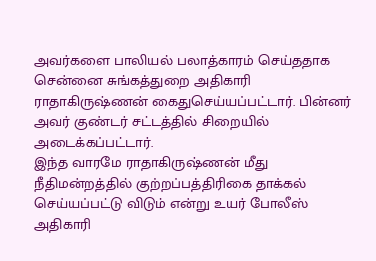அவர்களை பாலியல் பலாத்காரம் செய்ததாக சென்னை சுங்கத்துறை அதிகாரி ராதாகிருஷ்ணன் கைதுசெய்யப்பட்டார். பின்னர் அவர் குண்டர் சட்டத்தில் சிறையில் அடைக்கப்பட்டார்.
இந்த வாரமே ராதாகிருஷ்ணன் மீது நீதிமன்றத்தில் குற்றப்பத்திரிகை தாக்கல் செய்யப்பட்டு விடும் என்று உயர் போலீஸ் அதிகாரி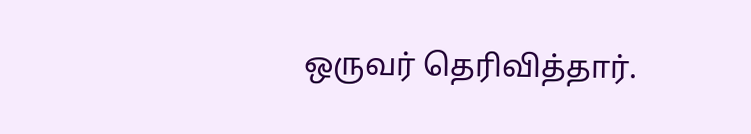ஒருவர் தெரிவித்தார்.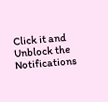Click it and Unblock the Notifications